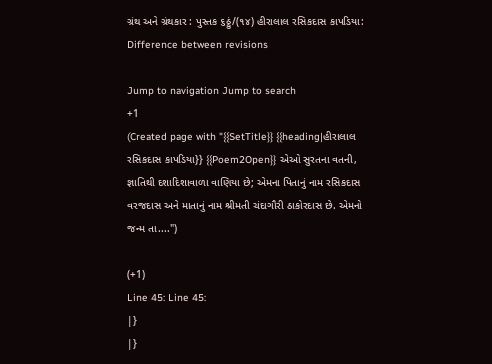ગ્રંથ અને ગ્રંથકાર : પુસ્તક ૬ઠ્ઠું/(૧૪) હીરાલાલ રસિકદાસ કાપડિયા: Difference between revisions

Jump to navigation Jump to search
+1
(Created page with "{{SetTitle}} {{heading|હીરાલાલ રસિકદાસ કાપડિયા}} {{Poem2Open}} એઓ સુરતના વતની, જ્ઞાતિથી દશાદિશાવાળા વાણિયા છે; એમના પિતાનું નામ રસિકદાસ વરજદાસ અને માતાનું નામ શ્રીમતી ચંદાગૌરી ઠાકોરદાસ છે. એમનો જન્મ તા....")

(+1)
Line 45: Line 45:
|}
|}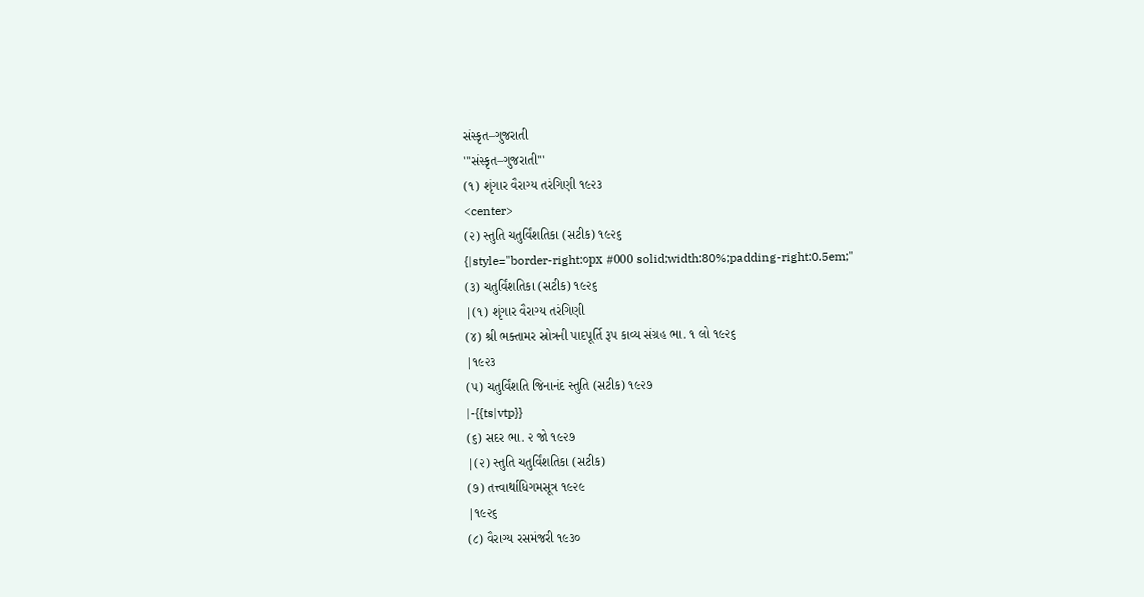સંસ્કૃત–ગુજરાતી
'''સંસ્કૃત–ગુજરાતી'''
(૧) શૃંગાર વૈરાગ્ય તરંગિણી ૧૯૨૩
<center>
(૨) સ્તુતિ ચતુર્વિંશતિકા (સટીક) ૧૯૨૬
{|style="border-right:૦px #000 solid;width:80%;padding-right:0.5em;"
(૩) ચતુર્વિંશતિકા (સટીક) ૧૯૨૬
|(૧) શૃંગાર વૈરાગ્ય તરંગિણી
(૪) શ્રી ભક્તામર સ્રોત્રની પાદપૂર્તિ રૂપ કાવ્ય સંગ્રહ ભા. ૧ લો ૧૯૨૬
|૧૯૨૩
(૫) ચતુર્વિંશતિ જિનાનંદ સ્તુતિ (સટીક) ૧૯૨૭
|-{{ts|vtp}}
(૬) સદર ભા. ૨ જો ૧૯૨૭
|(૨) સ્તુતિ ચતુર્વિંશતિકા (સટીક)
(૭) તત્ત્વાર્થાધિગમસૂત્ર ૧૯૨૯
|૧૯૨૬
(૮) વૈરાગ્ય રસમંજરી ૧૯૩૦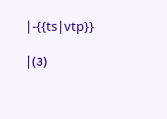|-{{ts|vtp}}

|(૩)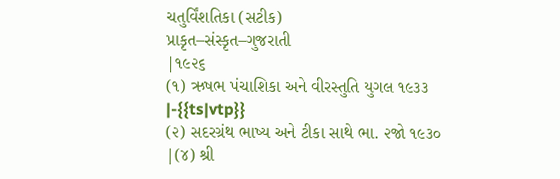ચતુર્વિંશતિકા (સટીક)
પ્રાકૃત–સંસ્કૃત–ગુજરાતી
|૧૯૨૬
(૧) ઋષભ પંચાશિકા અને વીરસ્તુતિ યુગલ ૧૯૩૩
|-{{ts|vtp}}
(૨) સદરગ્રંથ ભાષ્ય અને ટીકા સાથે ભા. ૨જો ૧૯૩૦
|(૪) શ્રી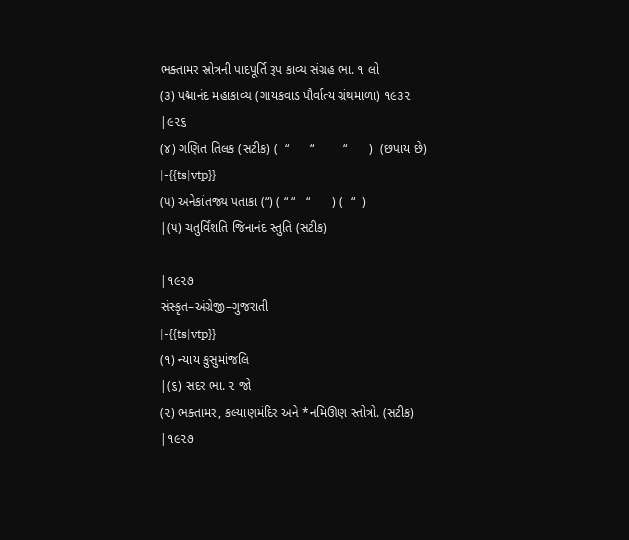ભક્તામર સ્રોત્રની પાદપૂર્તિ રૂપ કાવ્ય સંગ્રહ ભા. ૧ લો
(૩) પદ્માનંદ મહાકાવ્ય (ગાયકવાડ પૌર્વાત્ય ગ્રંથમાળા) ૧૯૩૨
|૯૨૬
(૪) ગણિત તિલક (સટીક) (  “      “        “      )  (છપાય છે)
|-{{ts|vtp}}
(૫) અનેકાંતજ્ય પતાકા (“) ( “ “   “      ) (  “  )
|(૫) ચતુર્વિંશતિ જિનાનંદ સ્તુતિ (સટીક)

|૧૯૨૭
સંસ્કૃત–અંગ્રેજી–ગુજરાતી
|-{{ts|vtp}}
(૧) ન્યાય કુસુમાંજલિ
|(૬) સદર ભા. ૨ જો
(૨) ભક્તામર, કલ્યાણમંદિર અને *નમિઊણ સ્તોત્રો. (સટીક)
|૧૯૨૭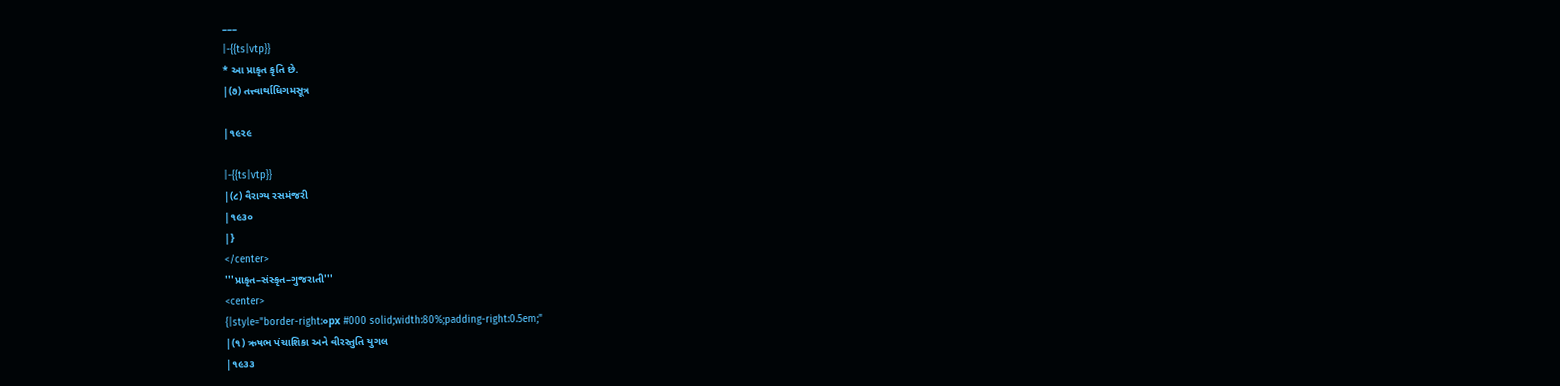–––
|-{{ts|vtp}}
* આ પ્રાકૃત કૃતિ છે.
|(૭) તત્ત્વાર્થાધિગમસૂત્ર

|૧૯૨૯

|-{{ts|vtp}}
|(૮) વૈરાગ્ય રસમંજરી
|૧૯૩૦
|}
</center>
'''પ્રાકૃત–સંસ્કૃત–ગુજરાતી'''
<center>
{|style="border-right:૦px #000 solid;width:80%;padding-right:0.5em;"
|(૧) ઋષભ પંચાશિકા અને વીરસ્તુતિ યુગલ
|૧૯૩૩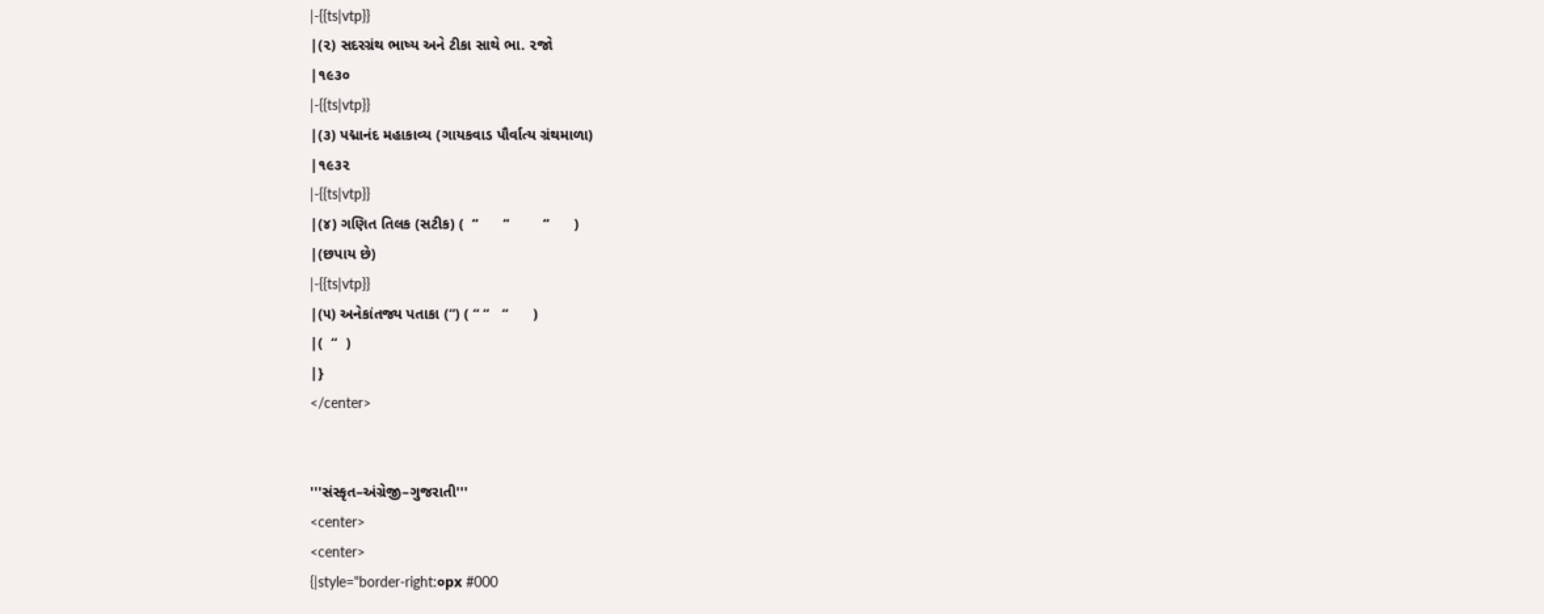|-{{ts|vtp}}
|(૨) સદરગ્રંથ ભાષ્ય અને ટીકા સાથે ભા. ૨જો
|૧૯૩૦
|-{{ts|vtp}}
|(૩) પદ્માનંદ મહાકાવ્ય (ગાયકવાડ પૌર્વાત્ય ગ્રંથમાળા)
|૧૯૩૨
|-{{ts|vtp}}
|(૪) ગણિત તિલક (સટીક) (  “      “        “      )
|(છપાય છે)
|-{{ts|vtp}}
|(૫) અનેકાંતજ્ય પતાકા (“) ( “ “   “      )
|(  “  )
|}
</center>


'''સંસ્કૃત–અંગ્રેજી–ગુજરાતી'''
<center>
<center>
{|style="border-right:૦px #000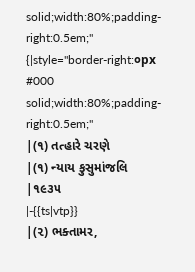solid;width:80%;padding-right:0.5em;"
{|style="border-right:૦px #000 solid;width:80%;padding-right:0.5em;"
|(૧) તત્હારે ચરણે
|(૧) ન્યાય કુસુમાંજલિ
|૧૯૩૫
|-{{ts|vtp}}
|(૨) ભક્તામર,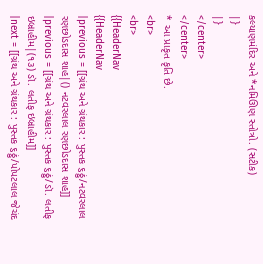કલ્યાણમંદિર અને *નમિઊણ સ્તોત્રો. (સટીક)
|}
|}
</center>
</center>
* આ પ્રાકૃત કૃતિ છે.
<br>
<br>
{{HeaderNav
{{HeaderNav
|previous = [[ગ્રંથ અને ગ્રંથકાર : પુસ્તક ૬ઠ્ઠું/નટવરલાલ રણછોડદાસ શાહ|() નટવરલાલ રણછોડદાસ શાહ]]
|previous = [[ગ્રંથ અને ગ્રંથકાર : પુસ્તક ૬ઠ્ઠું/ડૉ. લતીફ ઇબ્રાહીમ|(૧૩) ડૉ. લતીફ ઇબ્રાહીમ]]
|next = [[ગ્રંથ અને ગ્રંથકાર : પુસ્તક ૬ઠ્ઠું/પોપટલાલ જેચંદ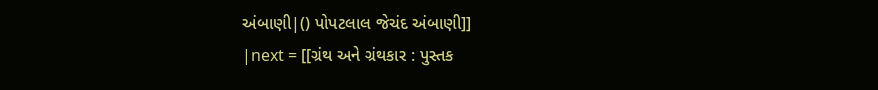અંબાણી|() પોપટલાલ જેચંદ અંબાણી]]
|next = [[ગ્રંથ અને ગ્રંથકાર : પુસ્તક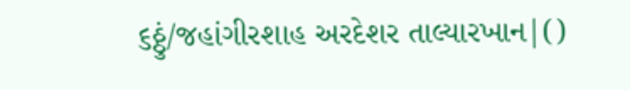૬ઠ્ઠું/જહાંગીરશાહ અરદેશર તાલ્યારખાન|()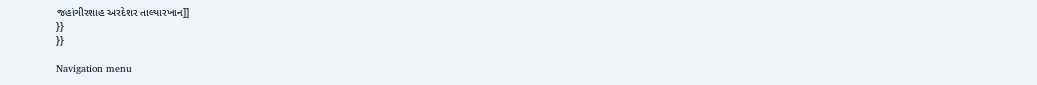જહાંગીરશાહ અરદેશર તાલ્યારખાન]]
}}
}}

Navigation menu